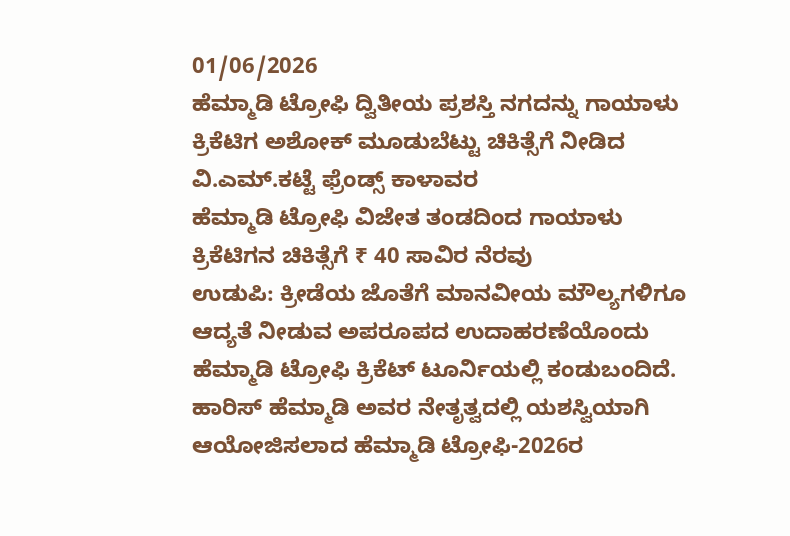01/06/2026
ಹೆಮ್ಮಾಡಿ ಟ್ರೋಫಿ ದ್ವಿತೀಯ ಪ್ರಶಸ್ತಿ ನಗದನ್ನು ಗಾಯಾಳು ಕ್ರಿಕೆಟಿಗ ಅಶೋಕ್ ಮೂಡುಬೆಟ್ಟು ಚಿಕಿತ್ಸೆಗೆ ನೀಡಿದ ವಿ.ಎಮ್.ಕಟ್ಟೆ ಫ್ರೆಂಡ್ಸ್ ಕಾಳಾವರ
ಹೆಮ್ಮಾಡಿ ಟ್ರೋಫಿ ವಿಜೇತ ತಂಡದಿಂದ ಗಾಯಾಳು ಕ್ರಿಕೆಟಿಗನ ಚಿಕಿತ್ಸೆಗೆ ₹ 40 ಸಾವಿರ ನೆರವು
ಉಡುಪಿ: ಕ್ರೀಡೆಯ ಜೊತೆಗೆ ಮಾನವೀಯ ಮೌಲ್ಯಗಳಿಗೂ ಆದ್ಯತೆ ನೀಡುವ ಅಪರೂಪದ ಉದಾಹರಣೆಯೊಂದು ಹೆಮ್ಮಾಡಿ ಟ್ರೋಫಿ ಕ್ರಿಕೆಟ್ ಟೂರ್ನಿಯಲ್ಲಿ ಕಂಡುಬಂದಿದೆ.
ಹಾರಿಸ್ ಹೆಮ್ಮಾಡಿ ಅವರ ನೇತೃತ್ವದಲ್ಲಿ ಯಶಸ್ವಿಯಾಗಿ ಆಯೋಜಿಸಲಾದ ಹೆಮ್ಮಾಡಿ ಟ್ರೋಫಿ-2026ರ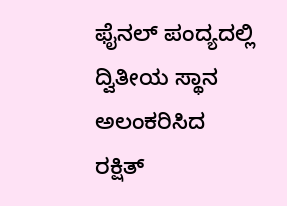ಫೈನಲ್ ಪಂದ್ಯದಲ್ಲಿ ದ್ವಿತೀಯ ಸ್ಥಾನ ಅಲಂಕರಿಸಿದ ರಕ್ಷಿತ್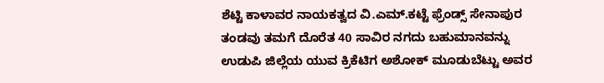ಶೆಟ್ಟಿ ಕಾಳಾವರ ನಾಯಕತ್ವದ ವಿ.ಎಮ್.ಕಟ್ಟೆ ಫ್ರೆಂಡ್ಸ್ ಸೇನಾಪುರ ತಂಡವು ತಮಗೆ ದೊರೆತ 40 ಸಾವಿರ ನಗದು ಬಹುಮಾನವನ್ನು ಉಡುಪಿ ಜಿಲ್ಲೆಯ ಯುವ ಕ್ರಿಕೆಟಿಗ ಅಶೋಕ್ ಮೂಡುಬೆಟ್ಟು ಅವರ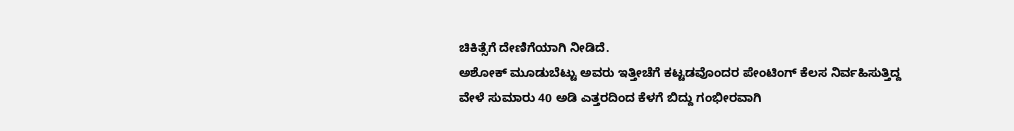ಚಿಕಿತ್ಸೆಗೆ ದೇಣಿಗೆಯಾಗಿ ನೀಡಿದೆ.
ಅಶೋಕ್ ಮೂಡುಬೆಟ್ಟು ಅವರು ಇತ್ತೀಚೆಗೆ ಕಟ್ಟಡವೊಂದರ ಪೇಂಟಿಂಗ್ ಕೆಲಸ ನಿರ್ವಹಿಸುತ್ತಿದ್ದ ವೇಳೆ ಸುಮಾರು 40 ಅಡಿ ಎತ್ತರದಿಂದ ಕೆಳಗೆ ಬಿದ್ದು ಗಂಭೀರವಾಗಿ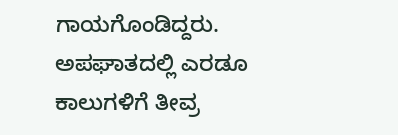ಗಾಯಗೊಂಡಿದ್ದರು. ಅಪಘಾತದಲ್ಲಿ ಎರಡೂ ಕಾಲುಗಳಿಗೆ ತೀವ್ರ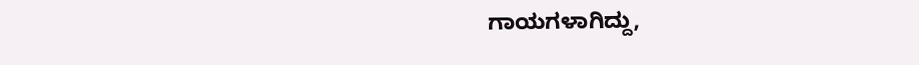ಗಾಯಗಳಾಗಿದ್ದು,